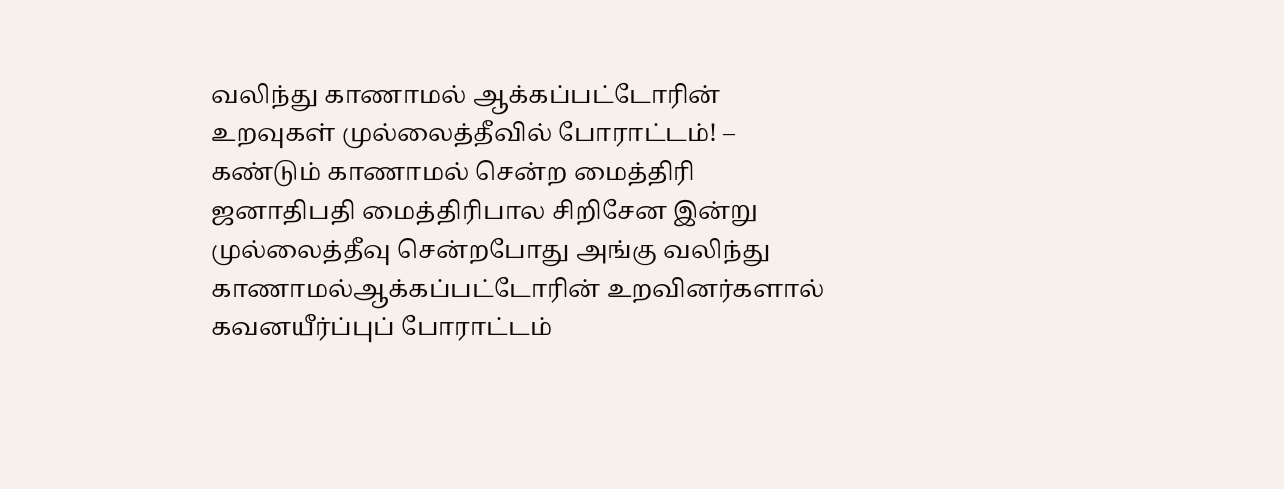வலிந்து காணாமல் ஆக்கப்பட்டோரின் உறவுகள் முல்லைத்தீவில் போராட்டம்! – கண்டும் காணாமல் சென்ற மைத்திரி
ஜனாதிபதி மைத்திரிபால சிறிசேன இன்று முல்லைத்தீவு சென்றபோது அங்கு வலிந்து காணாமல்ஆக்கப்பட்டோரின் உறவினர்களால் கவனயீர்ப்புப் போராட்டம்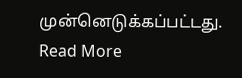முன்னெடுக்கப்பட்டது.
Read More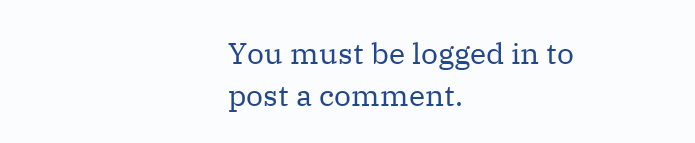You must be logged in to post a comment.